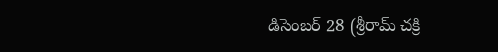డిసెంబర్ 28 (శ్రీరామ్ చక్రి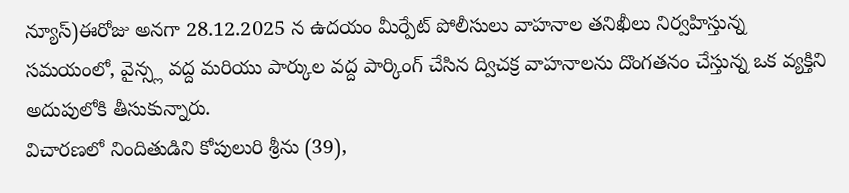న్యూస్)ఈరోజు అనగా 28.12.2025 న ఉదయం మీర్పేట్ పోలీసులు వాహనాల తనిఖీలు నిర్వహిస్తున్న సమయంలో, వైన్స్ల వద్ద మరియు పార్కుల వద్ద పార్కింగ్ చేసిన ద్విచక్ర వాహనాలను దొంగతనం చేస్తున్న ఒక వ్యక్తిని అదుపులోకి తీసుకున్నారు.
విచారణలో నిందితుడిని కోపులురి శ్రీను (39),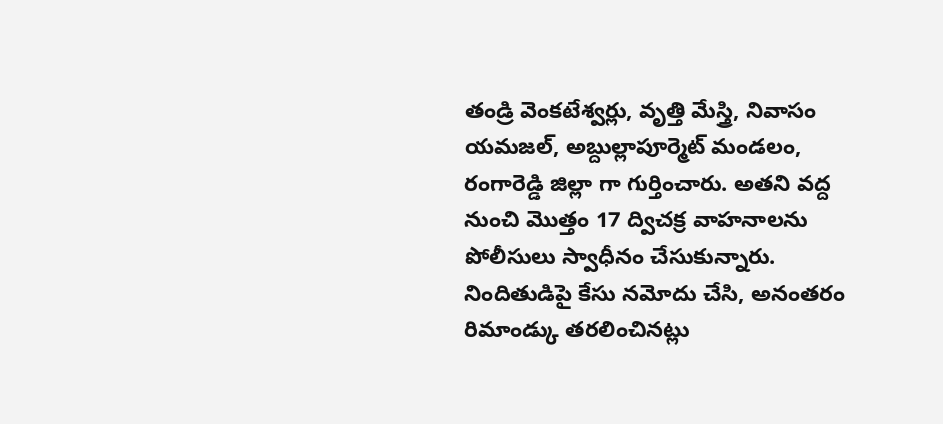తండ్రి వెంకటేశ్వర్లు, వృత్తి మేస్త్రి, నివాసం యమజల్, అబ్దుల్లాపూర్మెట్ మండలం, రంగారెడ్డి జిల్లా గా గుర్తించారు. అతని వద్ద నుంచి మొత్తం 17 ద్విచక్ర వాహనాలను పోలీసులు స్వాధీనం చేసుకున్నారు.
నిందితుడిపై కేసు నమోదు చేసి, అనంతరం రిమాండ్కు తరలించినట్లు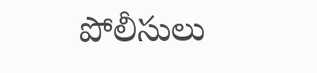పోలీసులు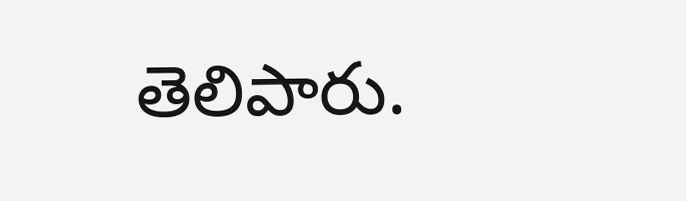తెలిపారు.